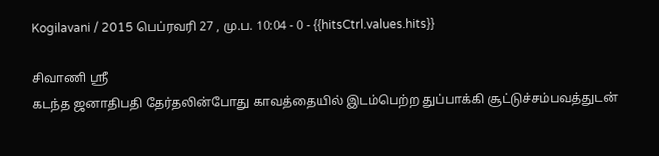Kogilavani / 2015 பெப்ரவரி 27 , மு.ப. 10:04 - 0 - {{hitsCtrl.values.hits}}

சிவாணி ஸ்ரீ
கடந்த ஜனாதிபதி தேர்தலின்போது காவத்தையில் இடம்பெற்ற துப்பாக்கி சூட்டுச்சம்பவத்துடன்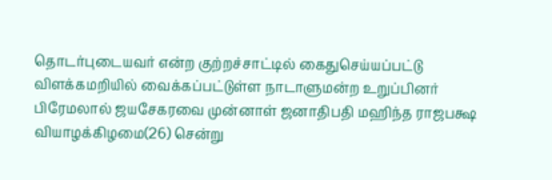தொடர்புடையவர் என்ற குற்றச்சாட்டில் கைதுசெய்யப்பட்டு விளக்கமறியில் வைக்கப்பட்டுள்ள நாடாளுமன்ற உறுப்பினர் பிரேமலால் ஜயசேகரவை முன்னாள் ஜனாதிபதி மஹிந்த ராஜபக்ஷ வியாழக்கிழமை(26) சென்று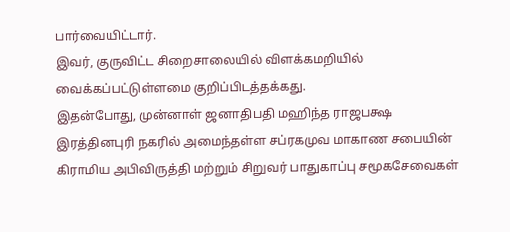பார்வையிட்டார்.
இவர், குருவிட்ட சிறைசாலையில் விளக்கமறியில் வைக்கப்பட்டுள்ளமை குறிப்பிடத்தக்கது.
இதன்போது, முன்னாள் ஜனாதிபதி மஹிந்த ராஜபக்ஷ இரத்தினபுரி நகரில் அமைந்தள்ள சப்ரகமுவ மாகாண சபையின் கிராமிய அபிவிருத்தி மற்றும் சிறுவர் பாதுகாப்பு சமூகசேவைகள்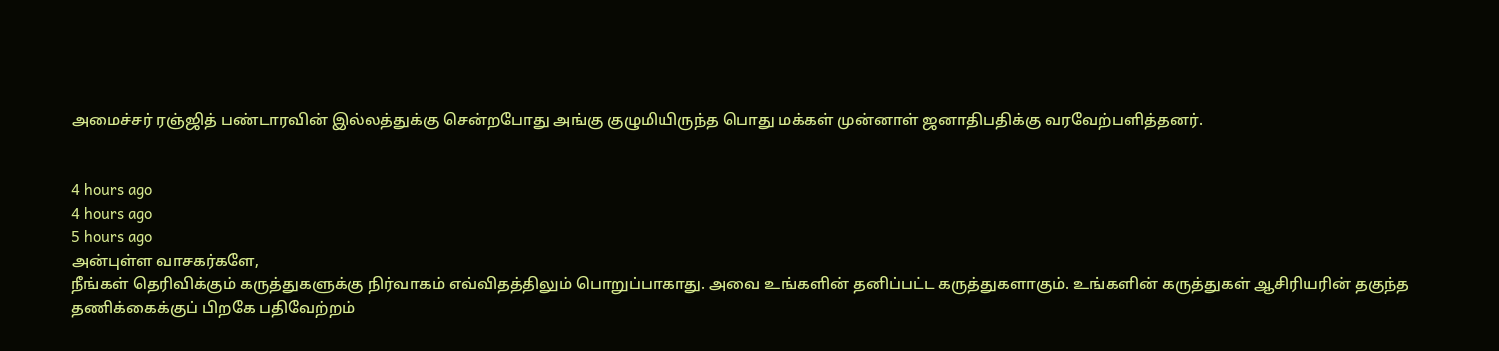அமைச்சர் ரஞ்ஜித் பண்டாரவின் இல்லத்துக்கு சென்றபோது அங்கு குழுமியிருந்த பொது மக்கள் முன்னாள் ஜனாதிபதிக்கு வரவேற்பளித்தனர்.


4 hours ago
4 hours ago
5 hours ago
அன்புள்ள வாசகர்களே,
நீங்கள் தெரிவிக்கும் கருத்துகளுக்கு நிர்வாகம் எவ்விதத்திலும் பொறுப்பாகாது. அவை உங்களின் தனிப்பட்ட கருத்துகளாகும். உங்களின் கருத்துகள் ஆசிரியரின் தகுந்த தணிக்கைக்குப் பிறகே பதிவேற்றம்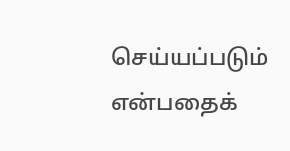செய்யப்படும் என்பதைக்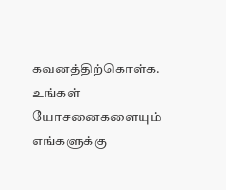கவனத்திற்கொள்க. உங்கள் யோசனைகளையும் எங்களுக்கு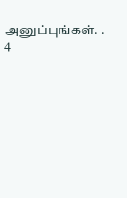அனுப்புங்கள். .
4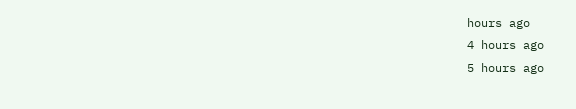hours ago
4 hours ago
5 hours ago